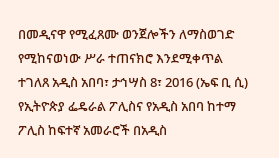በመዲናዋ የሚፈጸሙ ወንጀሎችን ለማስወገድ የሚከናወነው ሥራ ተጠናክሮ እንደሚቀጥል ተገለጸ አዲስ አበባ፣ ታኅሣስ 8፣ 2016 (ኤፍ ቢ ሲ) የኢትዮጵያ ፌዴራል ፖሊስና የአዲስ አበባ ከተማ ፖሊስ ከፍተኛ አመራሮች በአዲስ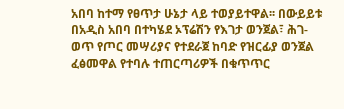አበባ ከተማ የፀጥታ ሁኔታ ላይ ተወያይተዋል፡፡ በውይይቱ በአዲስ አበባ በተካሄደ ኦፕሬሽን የእገታ ወንጀል፣ ሕገ-ወጥ የጦር መሣሪያና የተደራጀ ከባድ የዝርፊያ ወንጀል ፈፅመዋል የተባሉ ተጠርጣሪዎች በቁጥጥር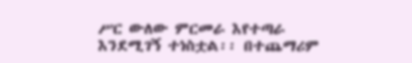ሥር ውለው ምርመራ እየተጣራ እንደሚገኝ ተነስቷል፡፡ በተጨማሪም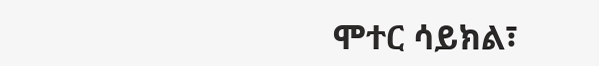ሞተር ሳይክል፣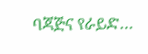ባጃጅና የራይድ…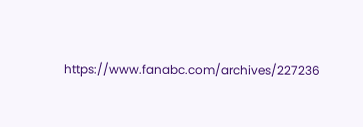https://www.fanabc.com/archives/227236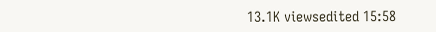13.1K viewsedited 15:58